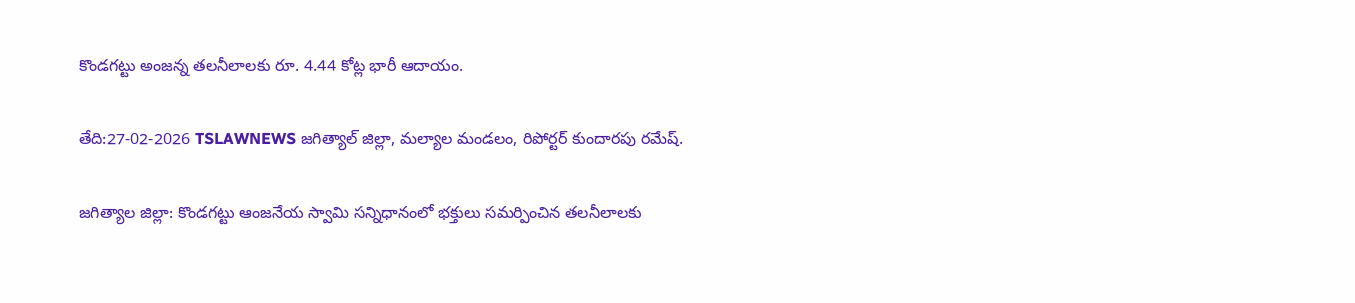కొండగట్టు అంజన్న తలనీలాలకు రూ. 4.44 కోట్ల భారీ ఆదాయం.

తేది:27-02-2026 TSLAWNEWS జగిత్యాల్ జిల్లా, మల్యాల మండలం, రిపోర్టర్ కుందారపు రమేష్.

జగిత్యాల జిల్లా: కొండగట్టు ఆంజనేయ స్వామి సన్నిధానంలో భక్తులు సమర్పించిన తలనీలాలకు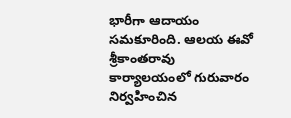భారీగా ఆదాయం సమకూరింది. ఆలయ ఈవో శ్రీకాంతరావు కార్యాలయంలో గురువారం నిర్వహించిన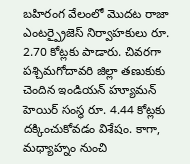బహిరంగ వేలంలో మొదట రాజా ఎంటర్ప్రైజెస్ నిర్వాహకులు రూ. 2.70 కోట్లకు పాడారు. చివరగా పశ్చిమగోదావరి జిల్లా తణుకుకు చెందిన ఇండియన్ హ్యూమన్ హెయిర్ సంస్థ రూ. 4.44 కోట్లకు దక్కించుకోవడం విశేషం. కాగా, మధ్యాహ్నం నుంచి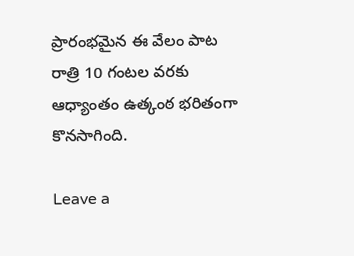ప్రారంభమైన ఈ వేలం పాట రాత్రి 10 గంటల వరకు ఆధ్యాంతం ఉత్కంఠ భరితంగా కొనసాగింది.

Leave a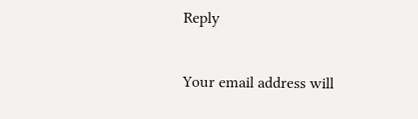Reply

Your email address will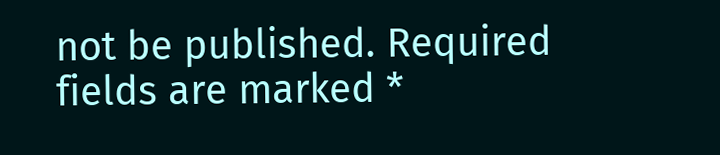not be published. Required fields are marked *